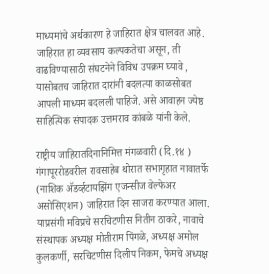माध्यमांचे अर्थकारण हे जाहिरात क्षेत्र चालवत आहे. जाहिरात हा व्यवसाय कल्पकतेचा असून, ती वाढविण्यासाठी संघटनेने विविध उपक्रम घ्यावे , यासोबतच जाहिरात दारांनी बदलत्या काळसोबत आपली माध्यम बदलली पाहिजे. असे आवाहन ज्येष्ठ साहित्यिक संपादक उत्तमराव कांबळे यांनी केले.

राष्ट्रीय जाहिरातदिनानिमित्त मंगळवारी (दि.१४ ) गंगापूररोडवरील रावसाहेब थोरात सभागृहात नावातर्फे (नाशिक ॲडर्व्हटायझिंग एजन्सीज वेल्फेअर असोसिएशन) जाहिरात दिन साजरा करण्यात आला. याप्रसंगी मविप्रचे सरचिटणीस नितीन ठाकरे, नावाचे संस्थापक अध्यक्ष मोतीराम पिंगळे, अध्यक्ष अमोल कुलकर्णी, सरचिटणीस दिलीप निकम, फेमचे अध्यक्ष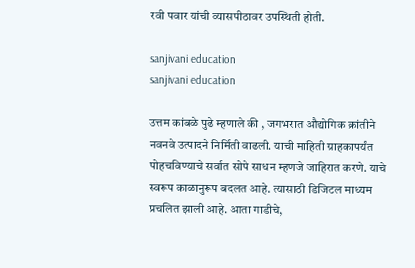रवी पवार यांची व्यासपीठावर उपस्थिती होती.

sanjivani education
sanjivani education

उत्तम कांबळे पुढे म्हणाले की , जगभरात औद्योगिक क्रांतीने नवनवे उत्पादने निर्मिती वाढली. याची माहिती ग्राहकापर्यंत पोहचविण्याचे सर्वात सोपे साधन म्हणजे जाहिरात करणे. याचे स्वरूप काळानुरूप बदलत आहे. त्यासाठी डिजिटल माध्यम प्रचलित झाली आहे. आता गाडीचे,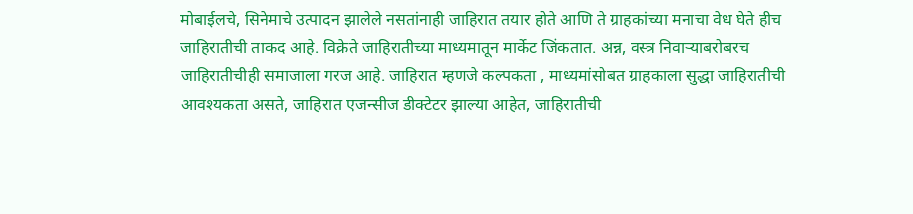मोबाईलचे, सिनेमाचे उत्पादन झालेले नसतांनाही जाहिरात तयार होते आणि ते ग्राहकांच्या मनाचा वेध घेते हीच जाहिरातीची ताकद आहे. विक्रेते जाहिरातीच्या माध्यमातून मार्केट जिंकतात. अन्न, वस्त्र निवाऱ्याबरोबरच जाहिरातीचीही समाजाला गरज आहे. जाहिरात म्हणजे कल्पकता , माध्यमांसोबत ग्राहकाला सुद्धा जाहिरातीची आवश्यकता असते, जाहिरात एजन्सीज डीक्टेटर झाल्या आहेत, जाहिरातीची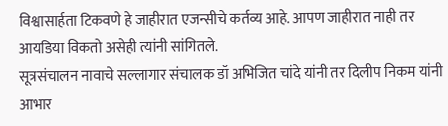विश्वासार्हता टिकवणे हे जाहीरात एजन्सीचे कर्तव्य आहे. आपण जाहीरात नाही तर आयडिया विकतो असेही त्यांनी सांगितले.
सूत्रसंचालन नावाचे सल्लागार संचालक डॉ अभिजित चांदे यांनी तर दिलीप निकम यांनी आभार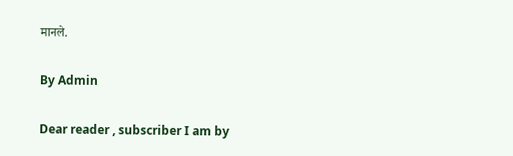मानले.

By Admin

Dear reader , subscriber I am by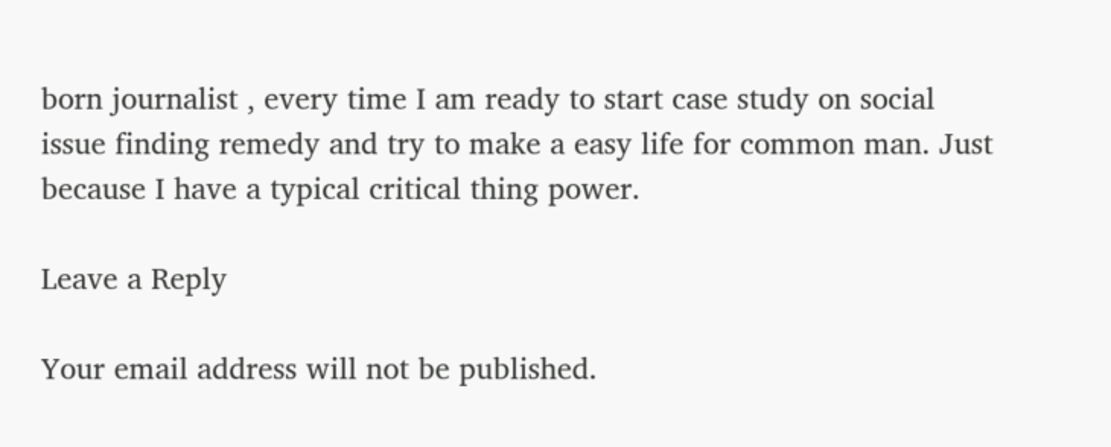born journalist , every time I am ready to start case study on social issue finding remedy and try to make a easy life for common man. Just because I have a typical critical thing power.

Leave a Reply

Your email address will not be published.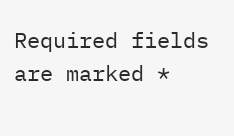Required fields are marked *